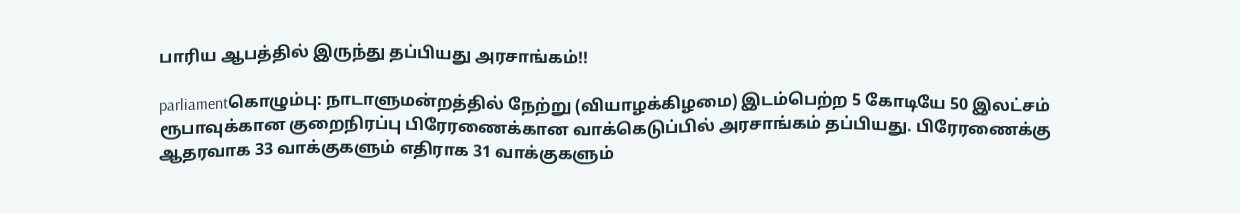பாரிய ஆபத்தில் இருந்து தப்பியது அரசாங்கம்!!

parliamentகொழும்பு: நாடாளுமன்றத்தில் நேற்று (வியாழக்கிழமை) இடம்பெற்ற 5 கோடியே 50 இலட்சம் ரூபாவுக்கான குறைநிரப்பு பிரேரணைக்கான வாக்கெடுப்பில் அரசாங்கம் தப்பியது. பிரேரணைக்கு ஆதரவாக 33 வாக்குகளும் எதிராக 31 வாக்குகளும்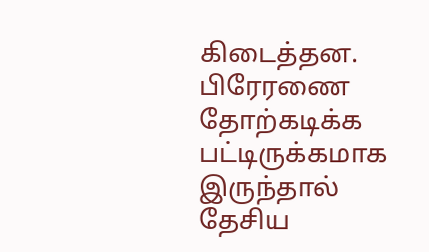கிடைத்தன. பிரேரணை தோற்கடிக்க பட்டிருக்கமாக இருந்தால் தேசிய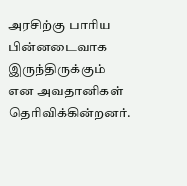அரசிற்கு பாரிய பின்னடைவாக இருந்திருக்கும் என அவதானிகள் தெரிவிக்கின்றனர்.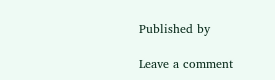Published by

Leave a comment